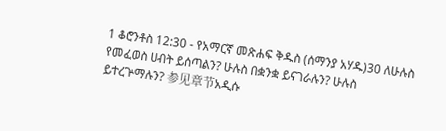1 ቆሮንቶስ 12:30 - የአማርኛ መጽሐፍ ቅዱስ (ሰማንያ አሃዱ)30 ለሁሉስ የመፈወስ ሀብት ይሰጣልን? ሁሉስ በቋንቋ ይናገራሉን? ሁሉስ ይተረጕማሉን? 参见章节አዲሱ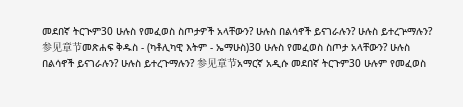መደበኛ ትርጒም30 ሁሉስ የመፈወስ ስጦታዎች አላቸውን? ሁሉስ በልሳኖች ይናገራሉን? ሁሉስ ይተረጕማሉን? 参见章节መጽሐፍ ቅዱስ - (ካቶሊካዊ እትም - ኤማሁስ)30 ሁሉስ የመፈወስ ስጦታ አላቸውን? ሁሉስ በልሳኖች ይናገራሉን? ሁሉስ ይተረጉማሉን? 参见章节አማርኛ አዲሱ መደበኛ ትርጉም30 ሁሉም የመፈወስ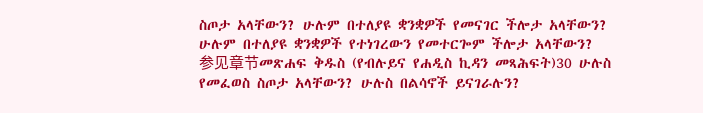ስጦታ አላቸውን? ሁሉም በተለያዩ ቋንቋዎች የመናገር ችሎታ አላቸውን? ሁሉም በተለያዩ ቋንቋዎች የተነገረውን የመተርጐም ችሎታ አላቸውን? 参见章节መጽሐፍ ቅዱስ (የብሉይና የሐዲስ ኪዳን መጻሕፍት)30 ሁሉስ የመፈወስ ስጦታ አላቸውን? ሁሉስ በልሳኖች ይናገራሉን?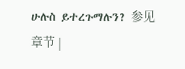ሁሉስ ይተረጉማሉን? 参见章节 |